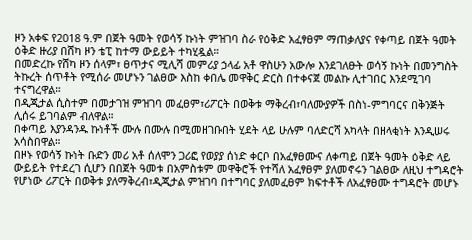ዞን አቀፍ የ2018 ዓ.ም በጀት ዓመት የወሳኝ ኩነት ምዝገባ ስራ የዕቅድ አፈፃፀም ማጠቃለያና የቀጣይ በጀት ዓመት ዕቅድ ዙሪያ በሸካ ዞን ቴፒ ከተማ ውይይት ተካሂዷል።
በመድረኩ የሸካ ዞን ሰላም፣ ፀጥታና ሚሊሻ መምሪያ ኃላፊ አቶ ዋስሁን አውሎ እንደገለፁት ወሳኝ ኩነት በመንግስት ትኩረት ሰጥቶት የሚሰራ መሆኑን ገልፀው እስከ ቀበሌ መዋቅር ድርስ በተቀናጀ መልኩ ሊተገበር እንደሚገባ ተናግረዋል።
በዲጂታል ሲስተም በመታገዝ ምዝገባ መፈፀም፣ሪፖርት በወቅቱ ማቅረብ፣ባለሙያዎች በስነ-ምግባርና በቅንጅት ሊሰሩ ይገባልም ብለዋል።
በቀጣይ እያንዳንዱ ኩነቶች ሙሉ በሙሉ በሚመዘገቡበት ሂደት ላይ ሁሉም ባለድርሻ አካላት በዘላቂነት እንዲሠሩ አሳስበዋል።
በዞኑ የወሳኝ ኩነት ቡድን መሪ አቶ ሰለሞን ጋሪፎ የወያያ ሰነድ ቀርቦ በአፈፃፀሙና ለቀጣይ በጀት ዓመት ዕቅድ ላይ ውይይት የተደረገ ሲሆን በበጀት ዓመቱ በአምስቱም መዋቅሮች የተሻለ አፈፃፀም ያለመኖሩን ገልፀው ለዚህ ተግዳሮት የሆነው ሪፖርት በወቅቱ ያለማቅረብ፣ዲጂታል ምዝገባ በተግባር ያለመፈፀም ክፍተቶች ለአፈፃፀሙ ተግዳሮት መሆኑ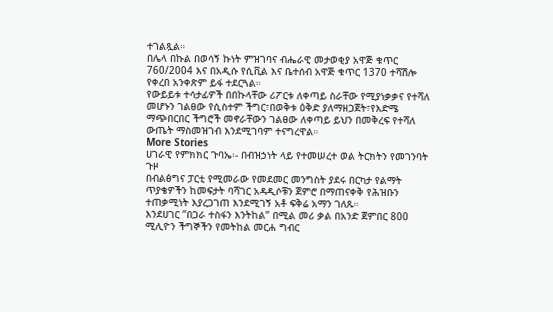ተገልጿል።
በሌላ በኩል በወሳኝ ኩነት ምዝገባና ብሔራዊ መታወቂያ አዋጅ ቁጥር 760/2004 እና በአዲሱ የሲቪል እና ቤተሰብ አዋጅ ቁጥር 1370 ተሻሽሎ የቀረበ አንቀጽም ይፋ ተደርጓል።
የውይይቱ ተሳታፊዎች በበኩላቸው ሪፖርቱ ለቀጣይ ስራቸው የሚያነቃቃና የተሻለ መሆኑን ገልፀው የሲስተም ችግር፣በወቅቱ ዕቅድ ያለማዘጋጀት፣የእድሜ ማጭበርበር ችግሮች መኖራቸውን ገልፀው ለቀጣይ ይህን በመቅረፍ የተሻለ ውጤት ማስመዝገብ እንደሚገባም ተናግረዋል።
More Stories
ሀገራዊ የምክክር ጉባኤ፡- በብዝኃነት ላይ የተመሠረተ ወል ትርክትን የመገንባት ጉዞ
በብልፅግና ፓርቲ የሚመራው የመደመር መንግስት ያደሩ በርካታ የልማት ጥያቄዎችን ከመፍታት ባሻገር አዳዲሶቹን ጀምሮ በማጠናቀቅ የሕዝቡን ተጠቃሚነት እያረጋገጠ እንደሚገኝ አቶ ፍቅሬ አማን ገለጹ።
እንደሀገር ”በጋራ ተስፋን እንትከል” በሚል መሪ ቃል በአንድ ጀምበር 800 ሚሊዮን ችግኞችን የመትከል መርሐ ግብር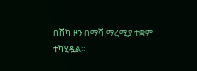በሸካ ዞን በማሻ ማረሚያ ተቋም ተካሂዷል።